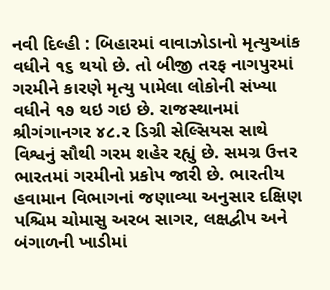નવી દિલ્હી : બિહારમાં વાવાઝોડાનો મૃત્યુઆંક વધીને ૧૬ થયો છે. તો બીજી તરફ નાગપુરમાં ગરમીને કારણે મૃત્યુ પામેલા લોકોની સંખ્યા વધીને ૧૭ થઇ ગઇ છે. રાજસ્થાનમાં શ્રીગંગાનગર ૪૮.૨ ડિગ્રી સેલ્સિયસ સાથે વિશ્વનું સૌથી ગરમ શહેર રહ્યું છે. સમગ્ર ઉત્તર ભારતમાં ગરમીનો પ્રકોપ જારી છે. ભારતીય હવામાન વિભાગનાં જણાવ્યા અનુસાર દક્ષિણ પશ્ચિમ ચોમાસુ અરબ સાગર, લક્ષદ્વીપ અને બંગાળની ખાડીમાં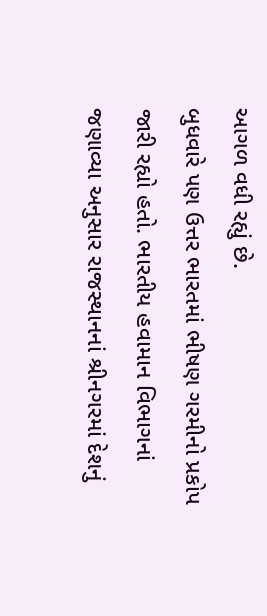આગળ વધી રહ્યું છે.
બુધવારે પણ ઉત્તર ભારતમાં ભીષણ ગરમીનો પ્રકોપ જારી રહ્યો હતો. ભારતીય હવામાન વિભાગનાં જણાવ્યા અનુસાર રાજસ્થાનનાં શ્રીનગરમાં દેશનું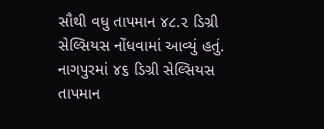સૌથી વધુ તાપમાન ૪૮.૨ ડિગ્રી સેલ્સિયસ નોંધવામાં આવ્યું હતું.
નાગપુરમાં ૪૬ ડિગ્રી સેલ્સિયસ તાપમાન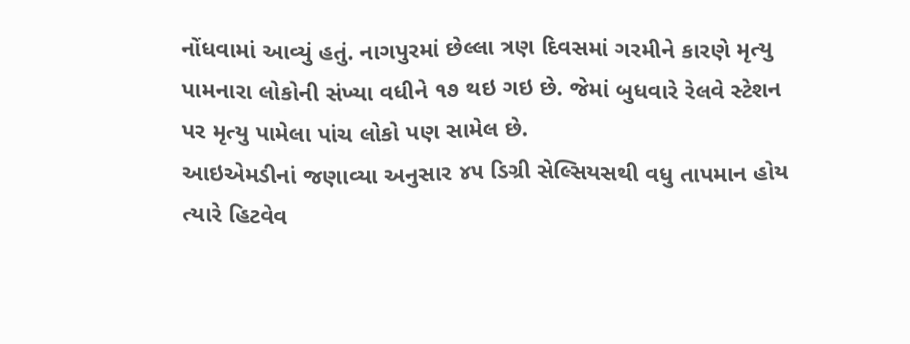નોંધવામાં આવ્યું હતું. નાગપુરમાં છેલ્લા ત્રણ દિવસમાં ગરમીને કારણે મૃત્યુ પામનારા લોકોની સંખ્યા વધીને ૧૭ થઇ ગઇ છે. જેમાં બુધવારે રેલવે સ્ટેશન પર મૃત્યુ પામેલા પાંચ લોકો પણ સામેલ છે.
આઇએમડીનાં જણાવ્યા અનુસાર ૪૫ ડિગ્રી સેલ્સિયસથી વધુ તાપમાન હોય ત્યારે હિટવેવ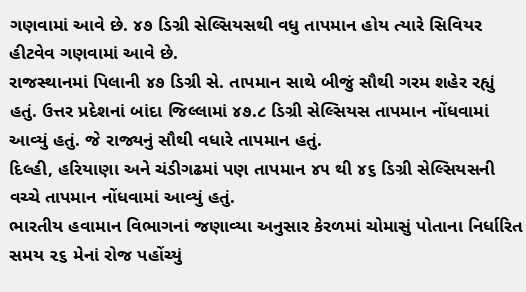ગણવામાં આવે છે. ૪૭ ડિગ્રી સેલ્સિયસથી વધુ તાપમાન હોય ત્યારે સિવિયર હીટવેવ ગણવામાં આવે છે.
રાજસ્થાનમાં પિલાની ૪૭ ડિગ્રી સે. તાપમાન સાથે બીજું સૌથી ગરમ શહેર રહ્યું હતું. ઉત્તર પ્રદેશનાં બાંદા જિલ્લામાં ૪૭.૮ ડિગ્રી સેલ્સિયસ તાપમાન નોંધવામાં આવ્યું હતું. જે રાજ્યનું સૌથી વધારે તાપમાન હતું.
દિલ્હી, હરિયાણા અને ચંડીગઢમાં પણ તાપમાન ૪૫ થી ૪૬ ડિગ્રી સેલ્સિયસની વચ્ચે તાપમાન નોંધવામાં આવ્યું હતું.
ભારતીય હવામાન વિભાગનાં જણાવ્યા અનુસાર કેરળમાં ચોમાસું પોતાના નિર્ધારિત સમય ૨૬ મેનાં રોજ પહોંચ્યું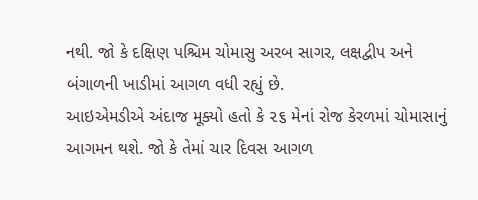નથી. જો કે દક્ષિણ પશ્ચિમ ચોમાસુ અરબ સાગર, લક્ષદ્વીપ અને બંગાળની ખાડીમાં આગળ વધી રહ્યું છે.
આઇએમડીએ અંદાજ મૂક્યો હતો કે ૨૬ મેનાં રોજ કેરળમાં ચોમાસાનું આગમન થશે. જો કે તેમાં ચાર દિવસ આગળ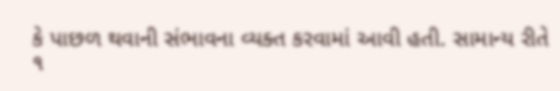કે પાછળ થવાની સંભાવના વ્યક્ત કરવામાં આવી હતી. સામાન્ય રીતે ૧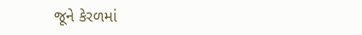જૂને કેરળમાં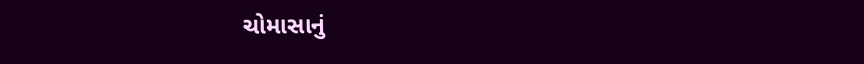ચોમાસાનું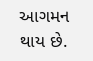આગમન થાય છે.